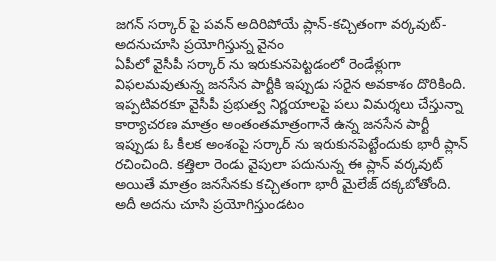జగన్ సర్కార్ పై పవన్ అదిరిపోయే ప్లాన్-కచ్చితంగా వర్కవుట్-అదనుచూసి ప్రయోగిస్తున్న వైనం
ఏపీలో వైసీపీ సర్కార్ ను ఇరుకునపెట్టడంలో రెండేళ్లుగా విఫలమవుతున్న జనసేన పార్టీకి ఇప్పుడు సరైన అవకాశం దొరికింది. ఇప్పటివరకూ వైసీపీ ప్రభుత్వ నిర్ణయాలపై పలు విమర్శలు చేస్తున్నా కార్యాచరణ మాత్రం అంతంతమాత్రంగానే ఉన్న జనసేన పార్టీ ఇప్పుడు ఓ కీలక అంశంపై సర్కార్ ను ఇరుకునపెట్టేందుకు భారీ ప్లాన్ రచించింది. కత్తిలా రెండు వైపులా పదునున్న ఈ ప్లాన్ వర్కవుట్ అయితే మాత్రం జనసేనకు కచ్చితంగా భారీ మైలేజ్ దక్కబోతోంది. అదీ అదను చూసి ప్రయోగిస్తుండటం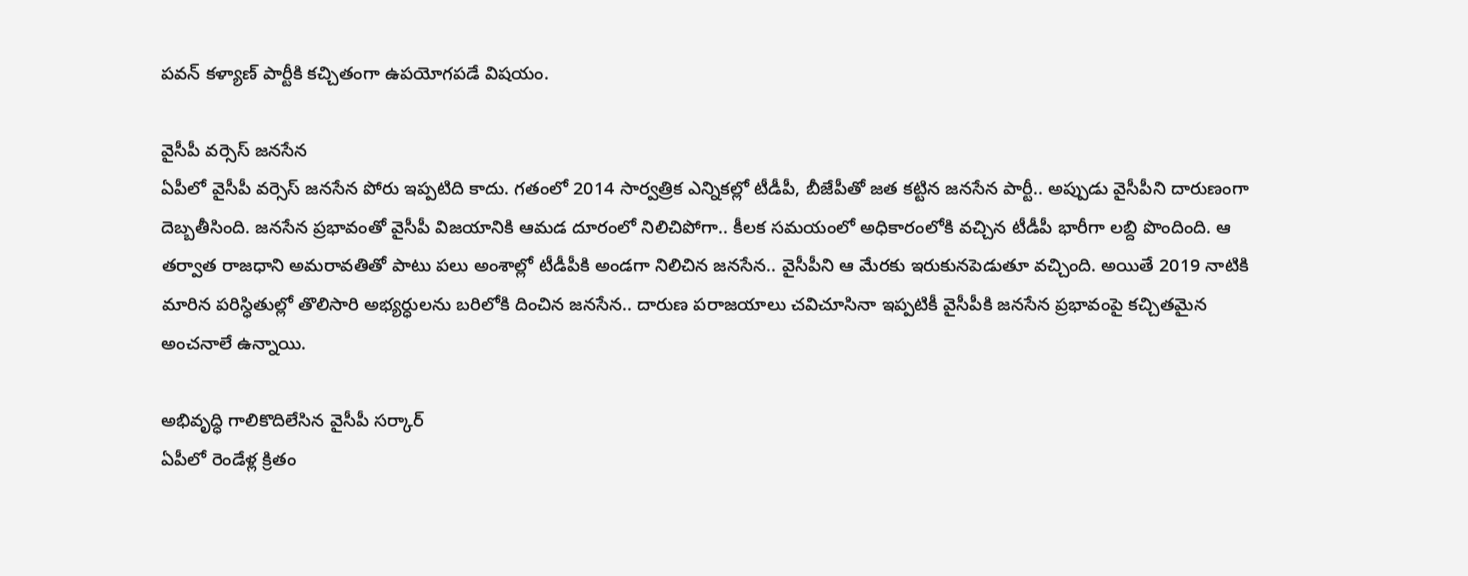పవన్ కళ్యాణ్ పార్టీకి కచ్చితంగా ఉపయోగపడే విషయం.

వైసీపీ వర్సెస్ జనసేన
ఏపీలో వైసీపీ వర్సెస్ జనసేన పోరు ఇప్పటిది కాదు. గతంలో 2014 సార్వత్రిక ఎన్నికల్లో టీడీపీ, బీజేపీతో జత కట్టిన జనసేన పార్టీ.. అప్పుడు వైసీపీని దారుణంగా దెబ్బతీసింది. జనసేన ప్రభావంతో వైసీపీ విజయానికి ఆమడ దూరంలో నిలిచిపోగా.. కీలక సమయంలో అధికారంలోకి వచ్చిన టీడీపీ భారీగా లబ్ది పొందింది. ఆ తర్వాత రాజధాని అమరావతితో పాటు పలు అంశాల్లో టీడీపీకి అండగా నిలిచిన జనసేన.. వైసీపీని ఆ మేరకు ఇరుకునపెడుతూ వచ్చింది. అయితే 2019 నాటికి మారిన పరిస్ధితుల్లో తొలిసారి అభ్యర్ధులను బరిలోకి దించిన జనసేన.. దారుణ పరాజయాలు చవిచూసినా ఇప్పటికీ వైసీపీకి జనసేన ప్రభావంపై కచ్చితమైన అంచనాలే ఉన్నాయి.

అభివృద్ధి గాలికొదిలేసిన వైసీపీ సర్కార్
ఏపీలో రెండేళ్ల క్రితం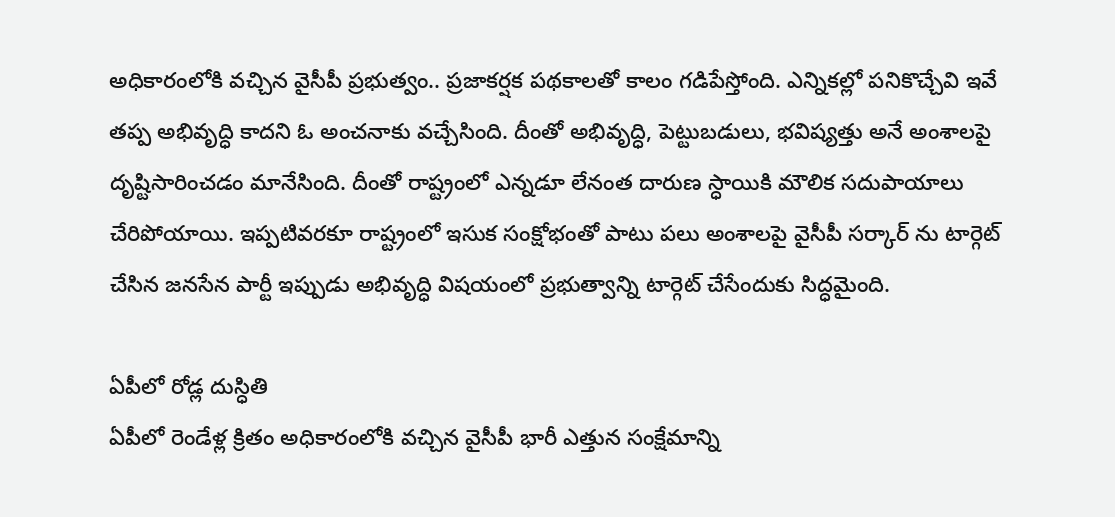అధికారంలోకి వచ్చిన వైసీపీ ప్రభుత్వం.. ప్రజాకర్షక పథకాలతో కాలం గడిపేస్తోంది. ఎన్నికల్లో పనికొచ్చేవి ఇవే తప్ప అభివృద్ధి కాదని ఓ అంచనాకు వచ్చేసింది. దీంతో అభివృద్ధి, పెట్టుబడులు, భవిష్యత్తు అనే అంశాలపై దృష్టిసారించడం మానేసింది. దీంతో రాష్ట్రంలో ఎన్నడూ లేనంత దారుణ స్ధాయికి మౌలిక సదుపాయాలు చేరిపోయాయి. ఇప్పటివరకూ రాష్ట్రంలో ఇసుక సంక్షోభంతో పాటు పలు అంశాలపై వైసీపీ సర్కార్ ను టార్గెట్ చేసిన జనసేన పార్టీ ఇప్పుడు అభివృద్ధి విషయంలో ప్రభుత్వాన్ని టార్గెట్ చేసేందుకు సిద్ధమైంది.

ఏపీలో రోడ్ల దుస్ధితి
ఏపీలో రెండేళ్ల క్రితం అధికారంలోకి వచ్చిన వైసీపీ భారీ ఎత్తున సంక్షేమాన్ని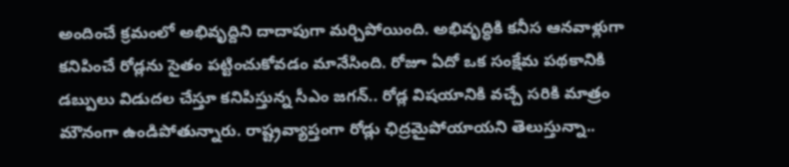అందించే క్రమంలో అభివృద్దిని దాదాపుగా మర్చిపోయింది. అభివృద్ధికి కనీస ఆనవాళ్లుగా కనిపించే రోడ్లను సైతం పట్టించుకోవడం మానేసింది. రోజూ ఏదో ఒక సంక్షేమ పథకానికి డబ్పులు విడుదల చేస్తూ కనిపిస్తున్న సీఎం జగన్.. రోడ్ల విషయానికి వచ్చే సరికి మాత్రం మౌనంగా ఉండిపోతున్నారు. రాష్ట్రవ్యాప్తంగా రోడ్లు ఛిద్రమైపోయాయని తెలుస్తున్నా..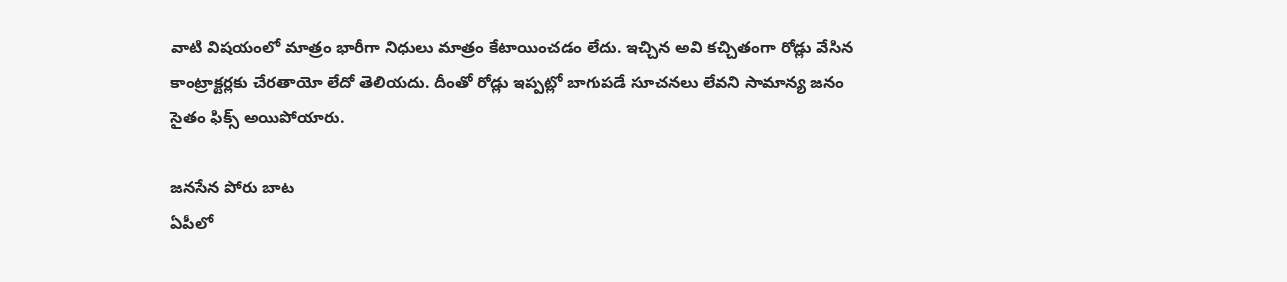వాటి విషయంలో మాత్రం భారీగా నిధులు మాత్రం కేటాయించడం లేదు. ఇచ్చిన అవి కచ్చితంగా రోడ్లు వేసిన కాంట్రాక్టర్లకు చేరతాయో లేదో తెలియదు. దీంతో రోడ్లు ఇప్పట్లో బాగుపడే సూచనలు లేవని సామాన్య జనం సైతం ఫిక్స్ అయిపోయారు.

జనసేన పోరు బాట
ఏపీలో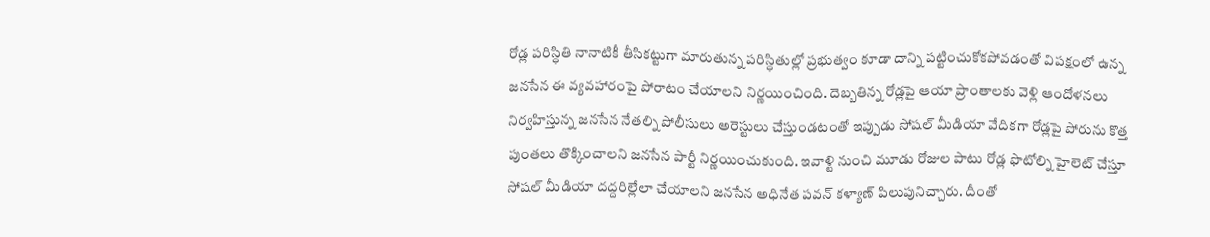రోడ్ల పరిస్ధితి నానాటికీ తీసికట్టుగా మారుతున్న పరిస్ధితుల్లో ప్రభుత్వం కూడా దాన్ని పట్టించుకోకపోవడంతో విపక్షంలో ఉన్న జనసేన ఈ వ్యవహారంపై పోరాటం చేయాలని నిర్ణయించింది. దెబ్బతిన్న రోడ్లపై ఆయా ప్రాంతాలకు వెళ్లి ఆందోళనలు నిర్వహిస్తున్న జనసేన నేతల్ని పోలీసులు అరెస్టులు చేస్తుండటంతో ఇప్పుడు సోషల్ మీడియా వేదికగా రోడ్లపై పోరును కొత్త పుంతలు తొక్కించాలని జనసేన పార్టీ నిర్ణయించుకుంది. ఇవాళ్టి నుంచి మూడు రోజుల పాటు రోడ్ల ఫొటోల్ని హైలెట్ చేస్తూ సోషల్ మీడియా దద్దరిల్లేలా చేయాలని జనసేన అధినేత పవన్ కళ్యాణ్ పిలుపునిచ్చారు. దీంతో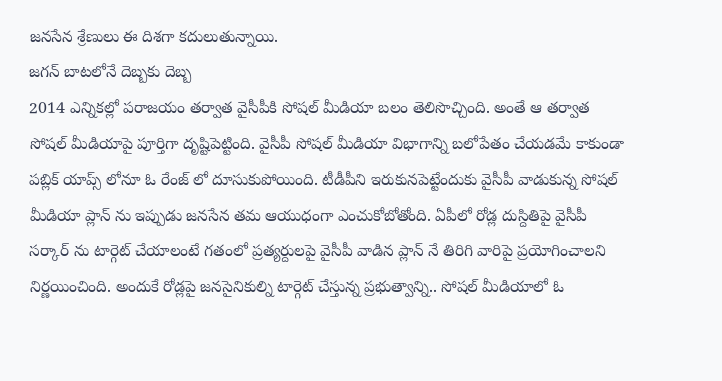జనసేన శ్రేణులు ఈ దిశగా కదులుతున్నాయి.
జగన్ బాటలోనే దెబ్బకు దెబ్బ
2014 ఎన్నికల్లో పరాజయం తర్వాత వైసీపీకి సోషల్ మీడియా బలం తెలిసొచ్చింది. అంతే ఆ తర్వాత సోషల్ మీడియాపై పూర్తిగా దృష్టిపెట్టింది. వైసీపీ సోషల్ మీడియా విభాగాన్ని బలోపేతం చేయడమే కాకుండా పబ్లిక్ యాప్స్ లోనూ ఓ రేంజ్ లో దూసుకుపోయింది. టీడీపీని ఇరుకునపెట్టేందుకు వైసీపీ వాడుకున్న సోషల్ మీడియా ప్లాన్ ను ఇప్పుడు జనసేన తమ ఆయుధంగా ఎంచుకోబోతోంది. ఏపీలో రోడ్ల దుస్దితిపై వైసీపీ సర్కార్ ను టార్గెట్ చేయాలంటే గతంలో ప్రత్యర్దులపై వైసీపీ వాడిన ప్లాన్ నే తిరిగి వారిపై ప్రయోగించాలని నిర్ణయించింది. అందుకే రోడ్లపై జనసైనికుల్ని టార్గెట్ చేస్తున్న ప్రభుత్వాన్ని.. సోషల్ మీడియాలో ఓ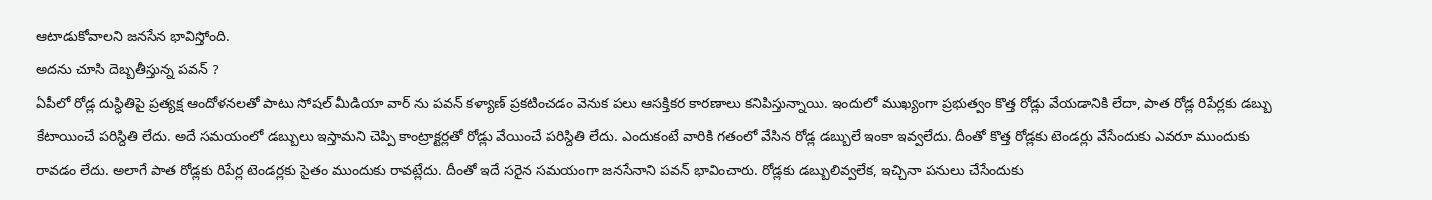ఆటాడుకోవాలని జనసేన భావిస్తోంది.
అదను చూసి దెబ్బతీస్తున్న పవన్ ?
ఏపీలో రోడ్ల దుస్ధితిపై ప్రత్యక్ష ఆందోళనలతో పాటు సోషల్ మీడియా వార్ ను పవన్ కళ్యాణ్ ప్రకటించడం వెనుక పలు ఆసక్తికర కారణాలు కనిపిస్తున్నాయి. ఇందులో ముఖ్యంగా ప్రభుత్వం కొత్త రోడ్లు వేయడానికి లేదా, పాత రోడ్ల రిపేర్లకు డబ్బు కేటాయించే పరిస్దితి లేదు. అదే సమయంలో డబ్బులు ఇస్తామని చెప్పి కాంట్రాక్టర్లతో రోడ్లు వేయించే పరిస్దితి లేదు. ఎందుకంటే వారికి గతంలో వేసిన రోడ్ల డబ్బులే ఇంకా ఇవ్వలేదు. దీంతో కొత్త రోడ్లకు టెండర్లు వేసేందుకు ఎవరూ ముందుకు రావడం లేదు. అలాగే పాత రోడ్లకు రిపేర్ల టెండర్లకు సైతం ముందుకు రావట్లేదు. దీంతో ఇదే సరైన సమయంగా జనసేనాని పవన్ భావించారు. రోడ్లకు డబ్బులివ్వలేక, ఇచ్చినా పనులు చేసేందుకు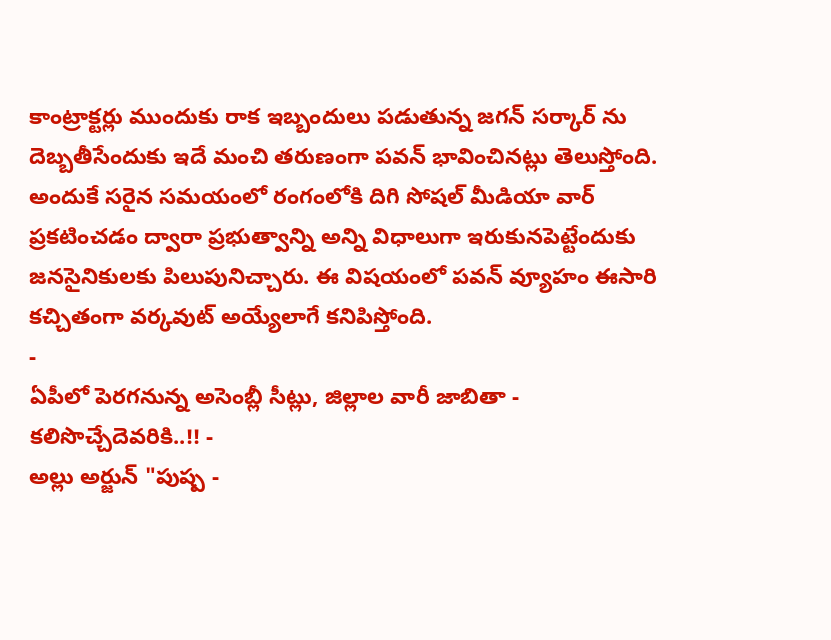కాంట్రాక్టర్లు ముందుకు రాక ఇబ్బందులు పడుతున్న జగన్ సర్కార్ ను దెబ్బతీసేందుకు ఇదే మంచి తరుణంగా పవన్ భావించినట్లు తెలుస్తోంది. అందుకే సరైన సమయంలో రంగంలోకి దిగి సోషల్ మీడియా వార్ ప్రకటించడం ద్వారా ప్రభుత్వాన్ని అన్ని విధాలుగా ఇరుకునపెట్టేందుకు జనసైనికులకు పిలుపునిచ్చారు. ఈ విషయంలో పవన్ వ్యూహం ఈసారి కచ్చితంగా వర్కవుట్ అయ్యేలాగే కనిపిస్తోంది.
-
ఏపీలో పెరగనున్న అసెంబ్లీ సీట్లు, జిల్లాల వారీ జాబితా - కలిసొచ్చేదెవరికి..!! -
అల్లు అర్జున్ "పుష్ప -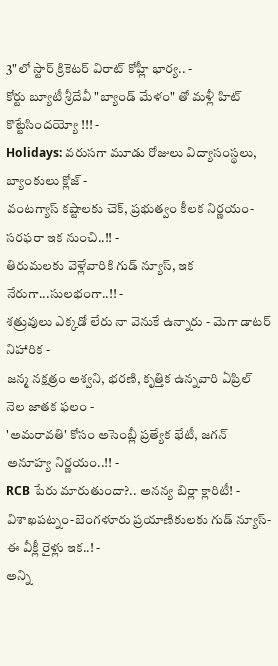3"లో స్టార్ క్రికెటర్ విరాట్ కోహ్లీ భార్య.. -
కోర్టు బ్యూటీ శ్రీదేవీ "బ్యాండ్ మేళం" తో మళ్లీ హిట్ కొట్టేసిందయ్యో !!! -
Holidays: వరుసగా మూడు రోజులు విద్యాసంస్థలు, బ్యాంకులు క్లోజ్ -
వంటగ్యాస్ కష్టాలకు చెక్, ప్రభుత్వం కీలక నిర్ణయం- సరఫరా ఇక నుంచి..!! -
తిరుమలకు వెళ్లేవారికి గుడ్ న్యూస్, ఇక నేరుగా...సులభంగా..!! -
శత్రువులు ఎక్కడో లేరు నా వెనుకే ఉన్నారు - మెగా డాటర్ నిహారిక -
జన్మ నక్షత్రం అశ్వని, భరణి, కృత్తిక ఉన్నవారి ఏప్రిల్ నెల జాతక ఫలం -
'అమరావతి' కోసం అసెంబ్లీ ప్రత్యేక భేటీ, జగన్ అనూహ్య నిర్ణయం..!! -
RCB పేరు మారుతుందా?.. అనన్య బిర్లా క్లారిటీ! -
విశాఖపట్నం-బెంగళూరు ప్రయాణికులకు గుడ్ న్యూస్- ఈ వీక్లీ రైళ్లు ఇక..! -
అన్ని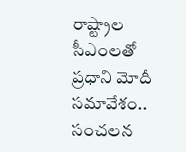రాష్ట్రాల సీఎంలతో ప్రధాని మోదీ సమావేశం.. సంచలన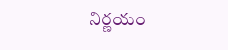నిర్ణయం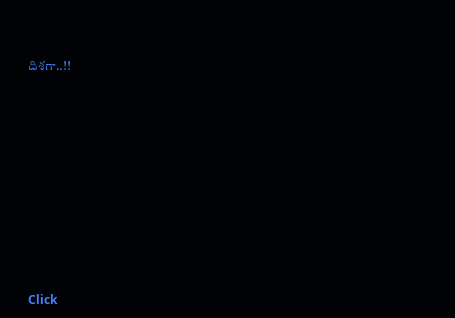దిశగా..!!












Click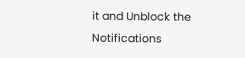it and Unblock the Notifications